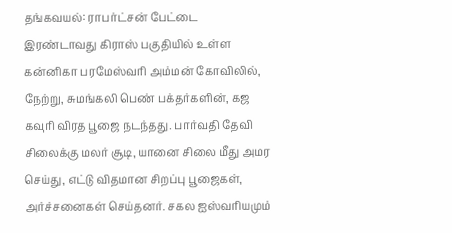தங்கவயல்: ராபர்ட்சன் பேட்டை இரண்டாவது கிராஸ் பகுதியில் உள்ள கன்னிகா பரமேஸ்வரி அம்மன் கோவிலில், நேற்று, சுமங்கலி பெண் பக்தர்களின், கஜ கவுரி விரத பூஜை நடந்தது. பார்வதி தேவி சிலைக்கு மலர் சூடி, யானை சிலை மீது அமர செய்து, எட்டு விதமான சிறப்பு பூஜைகள், அர்ச்சனைகள் செய்தனர். சகல ஐஸ்வரியமும்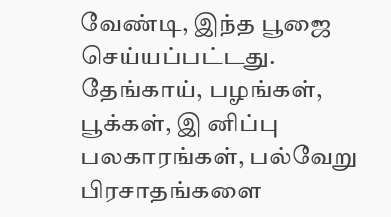வேண்டி, இந்த பூஜை செய்யப்பட்டது. தேங்காய், பழங்கள், பூக்கள், இ னிப்பு பலகாரங்கள், பல்வேறு பிரசாதங்களை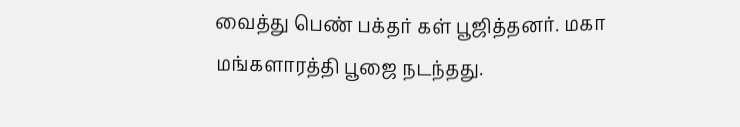வைத்து பெண் பக்தர் கள் பூஜித்தனர். மகா மங்களாரத்தி பூஜை நடந்தது.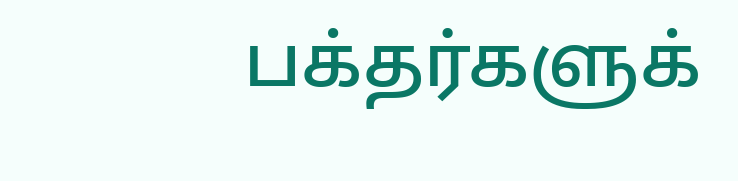பக்தர்களுக்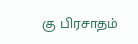கு பிரசாதம்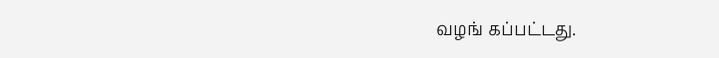வழங் கப்பட்டது.